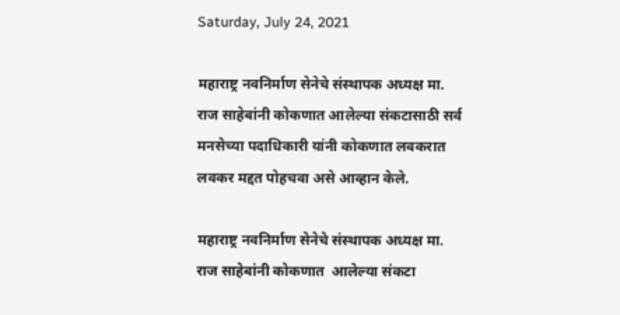Saturday, July 24, 2021

महाराष्ट्र नवनिर्माण सेनेचे संस्थापक अध्यक्ष मा. राज साहेबांनी कोकणात आलेल्या संकटासाठी सर्व मनसेच्या पदाधिकारी यांनी कोकणात लवकरात लवकर मद्दत पोहचवा असे आव्हान केले.

महाराष्ट्र नवनिर्माण सेनेचे संस्थापक अध्यक्ष मा. राज साहेबांनी कोकणात  आलेल्या संकटा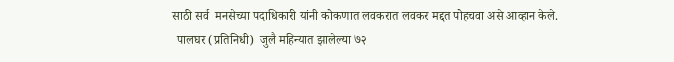साठी सर्व  मनसेच्या पदाधिकारी यांनी कोकणात लवकरात लवकर मद्दत पोहचवा असे आव्हान केले.
  पालघर (प्रतिनिधी)  जुलै महिन्यात झालेल्या ७२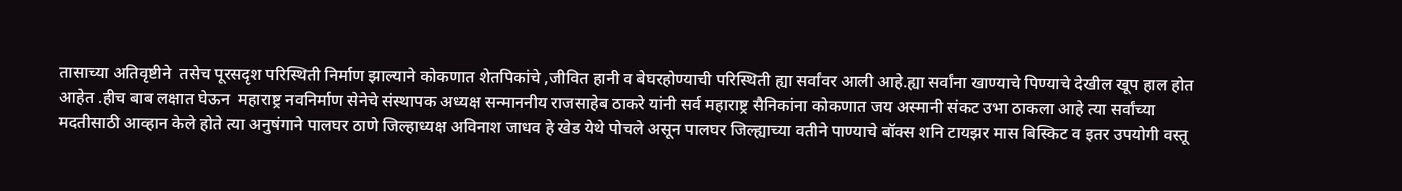तासाच्या अतिवृष्टीने  तसेच पूरसदृश परिस्थिती निर्माण झाल्याने कोकणात शेतपिकांचे ,जीवित हानी व बेघरहोण्याची परिस्थिती ह्या सर्वांवर आली आहे.ह्या सर्वांना खाण्याचे पिण्याचे देखील खूप हाल होत आहेत .हीच बाब लक्षात घेऊन  महाराष्ट्र नवनिर्माण सेनेचे संस्थापक अध्यक्ष सन्माननीय राजसाहेब ठाकरे यांनी सर्व महाराष्ट्र सैनिकांना कोकणात जय अस्मानी संकट उभा ठाकला आहे त्या सर्वांच्या मदतीसाठी आव्हान केले होते त्या अनुषंगाने पालघर ठाणे जिल्हाध्यक्ष अविनाश जाधव हे खेड येथे पोचले असून पालघर जिल्ह्याच्या वतीने पाण्याचे बॉक्स शनि टायझर मास बिस्किट व इतर उपयोगी वस्तू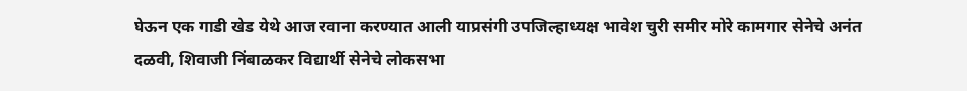घेऊन एक गाडी खेड येथे आज रवाना करण्यात आली याप्रसंगी उपजिल्हाध्यक्ष भावेश चुरी समीर मोरे कामगार सेनेचे अनंत दळवी, शिवाजी निंबाळकर विद्यार्थी सेनेचे लोकसभा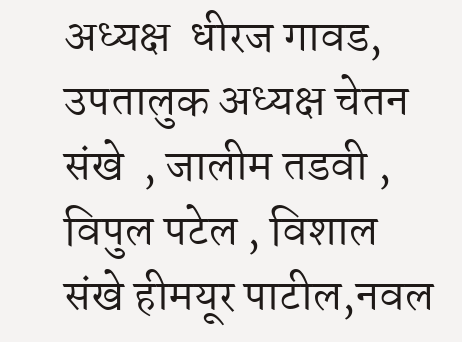अध्यक्ष  धीरज गावड, उपतालुक अध्यक्ष चेतन संखे  , जालीम तडवी , विपुल पटेल , विशाल संखे हीमयूर पाटील,नवल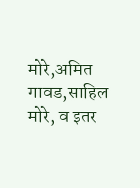मोरे,अमित गावड,साहिल मोरे, व इतर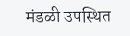मंडळी उपस्थित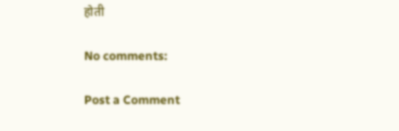होती

No comments:

Post a Comment